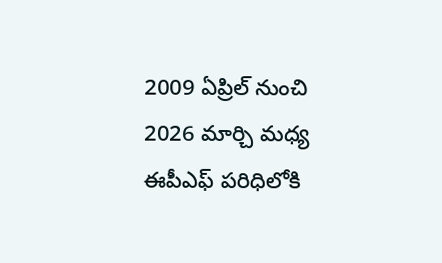2009 ఏప్రిల్ నుంచి 2026 మార్చి మధ్య ఈపీఎఫ్ పరిధిలోకి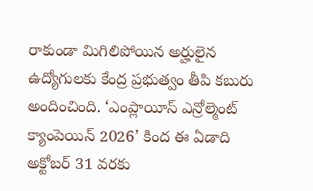రాకుండా మిగిలిపోయిన అర్హులైన ఉద్యోగులకు కేంద్ర ప్రభుత్వం తీపి కబురు అందించింది. ‘ఎంప్లాయీస్ ఎన్రోల్మెంట్ క్యాంపెయిన్ 2026’ కింద ఈ ఏడాది అక్టోబర్ 31 వరకు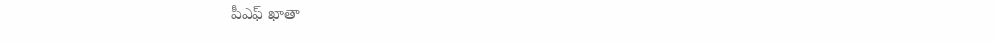పీఎఫ్ ఖాతా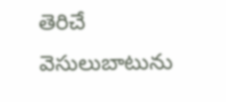తెరిచే వెసులుబాటును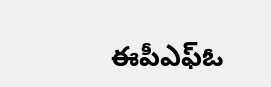ఈపీఎఫ్ఓ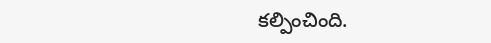కల్పించింది.